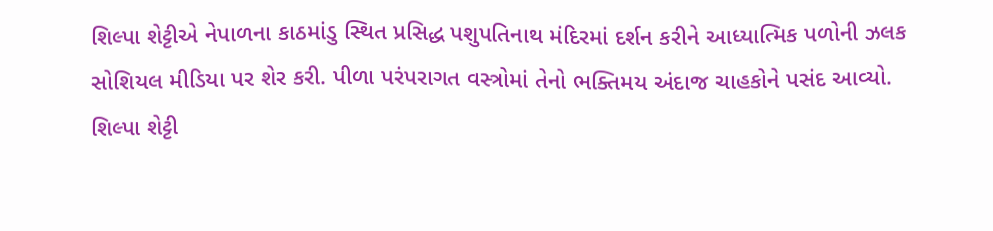શિલ્પા શેટ્ટીએ નેપાળના કાઠમાંડુ સ્થિત પ્રસિદ્ધ પશુપતિનાથ મંદિરમાં દર્શન કરીને આધ્યાત્મિક પળોની ઝલક સોશિયલ મીડિયા પર શેર કરી. પીળા પરંપરાગત વસ્ત્રોમાં તેનો ભક્તિમય અંદાજ ચાહકોને પસંદ આવ્યો.
શિલ્પા શેટ્ટી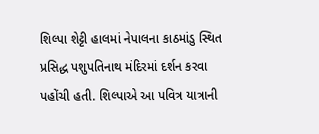શિલ્પા શેટ્ટી હાલમાં નેપાલના કાઠમાંડુ સ્થિત પ્રસિદ્ધ પશુપતિનાથ મંદિરમાં દર્શન કરવા પહોંચી હતી. શિલ્પાએ આ પવિત્ર યાત્રાની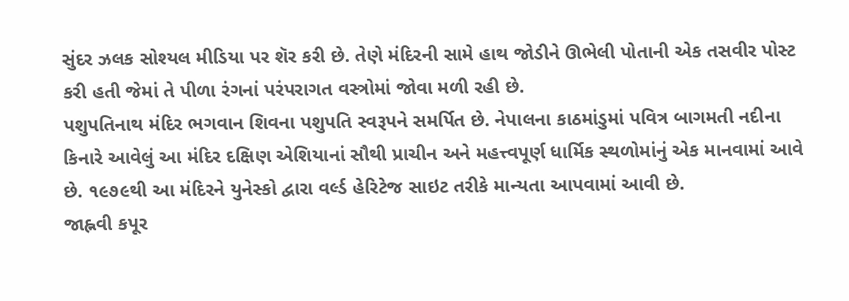સુંદર ઝલક સોશ્યલ મીડિયા પર શૅર કરી છે. તેણે મંદિરની સામે હાથ જોડીને ઊભેલી પોતાની એક તસવીર પોસ્ટ કરી હતી જેમાં તે પીળા રંગનાં પરંપરાગત વસ્ત્રોમાં જોવા મળી રહી છે.
પશુપતિનાથ મંદિર ભગવાન શિવના પશુપતિ સ્વરૂપને સમર્પિત છે. નેપાલના કાઠમાંડુમાં પવિત્ર બાગમતી નદીના કિનારે આવેલું આ મંદિર દક્ષિણ એશિયાનાં સૌથી પ્રાચીન અને મહત્ત્વપૂર્ણ ધાર્મિક સ્થળોમાંનું એક માનવામાં આવે છે. ૧૯૭૯થી આ મંદિરને યુનેસ્કો દ્વારા વર્લ્ડ હેરિટેજ સાઇટ તરીકે માન્યતા આપવામાં આવી છે.
જાહ્નવી કપૂર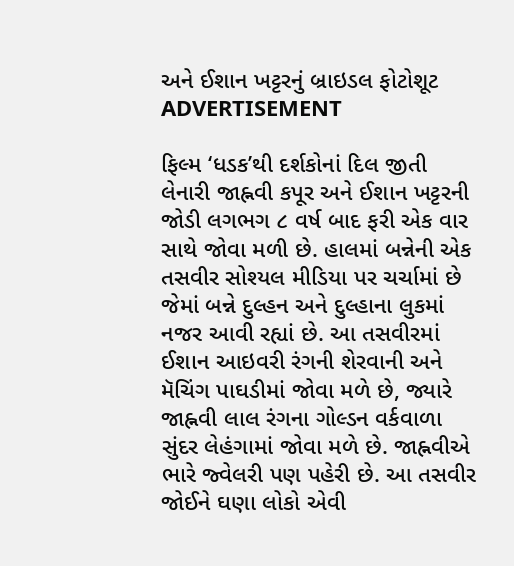અને ઈશાન ખટ્ટરનું બ્રાઇડલ ફોટોશૂટ
ADVERTISEMENT

ફિલ્મ ‘ધડક’થી દર્શકોનાં દિલ જીતી લેનારી જાહ્નવી કપૂર અને ઈશાન ખટ્ટરની જોડી લગભગ ૮ વર્ષ બાદ ફરી એક વાર સાથે જોવા મળી છે. હાલમાં બન્નેની એક તસવીર સોશ્યલ મીડિયા પર ચર્ચામાં છે જેમાં બન્ને દુલ્હન અને દુલ્હાના લુકમાં નજર આવી રહ્યાં છે. આ તસવીરમાં ઈશાન આઇવરી રંગની શેરવાની અને મૅચિંગ પાઘડીમાં જોવા મળે છે, જ્યારે જાહ્નવી લાલ રંગના ગોલ્ડન વર્કવાળા સુંદર લેહંગામાં જોવા મળે છે. જાહ્નવીએ ભારે જ્વેલરી પણ પહેરી છે. આ તસવીર જોઈને ઘણા લોકો એવી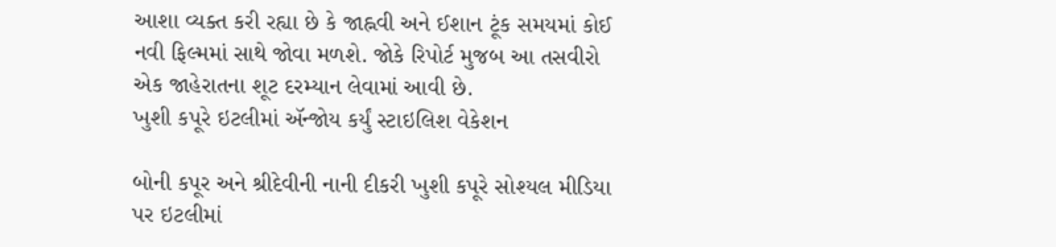આશા વ્યક્ત કરી રહ્યા છે કે જાહ્નવી અને ઈશાન ટૂંક સમયમાં કોઈ નવી ફિલ્મમાં સાથે જોવા મળશે. જોકે રિપોર્ટ મુજબ આ તસવીરો એક જાહેરાતના શૂટ દરમ્યાન લેવામાં આવી છે.
ખુશી કપૂરે ઇટલીમાં ઍન્જોય કર્યું સ્ટાઇલિશ વેકેશન

બોની કપૂર અને શ્રીદેવીની નાની દીકરી ખુશી કપૂરે સોશ્યલ મીડિયા પર ઇટલીમાં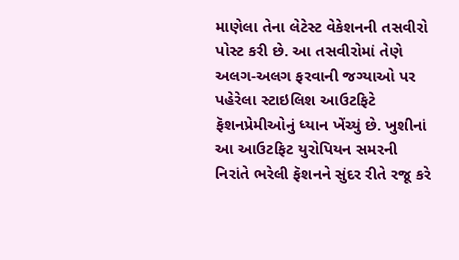માણેલા તેના લેટેસ્ટ વેકેશનની તસવીરો પોસ્ટ કરી છે. આ તસવીરોમાં તેણે અલગ-અલગ ફરવાની જગ્યાઓ પર પહેરેલા સ્ટાઇલિશ આઉટફિટે ફૅશનપ્રેમીઓનું ધ્યાન ખેંચ્યું છે. ખુશીનાં આ આઉટફિટ યુરોપિયન સમરની નિરાંતે ભરેલી ફૅશનને સુંદર રીતે રજૂ કરે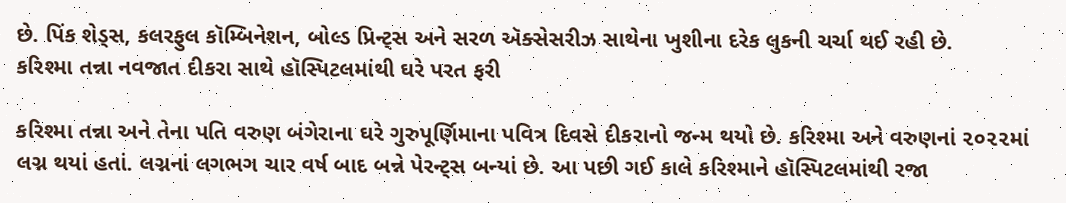છે. પિંક શેડ્સ, કલરફુલ કૉમ્બિનેશન, બોલ્ડ પ્રિન્ટ્સ અને સરળ ઍક્સેસરીઝ સાથેના ખુશીના દરેક લુકની ચર્ચા થઈ રહી છે.
કરિશ્મા તન્ના નવજાત દીકરા સાથે હૉસ્પિટલમાંથી ઘરે પરત ફરી

કરિશ્મા તન્ના અને તેના પતિ વરુણ બંગેરાના ઘરે ગુરુપૂર્ણિમાના પવિત્ર દિવસે દીકરાનો જન્મ થયો છે. કરિશ્મા અને વરુણનાં ૨૦૨૨માં લગ્ન થયાં હતાં. લગ્નનાં લગભગ ચાર વર્ષ બાદ બન્ને પેરન્ટ્સ બન્યાં છે. આ પછી ગઈ કાલે કરિશ્માને હૉસ્પિટલમાંથી રજા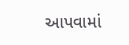આપવામાં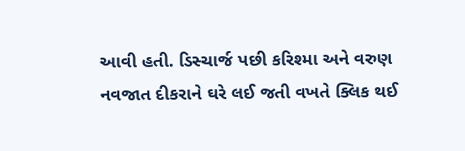આવી હતી. ડિસ્ચાર્જ પછી કરિશ્મા અને વરુણ નવજાત દીકરાને ઘરે લઈ જતી વખતે ક્લિક થઈ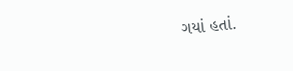ગયાં હતાં.